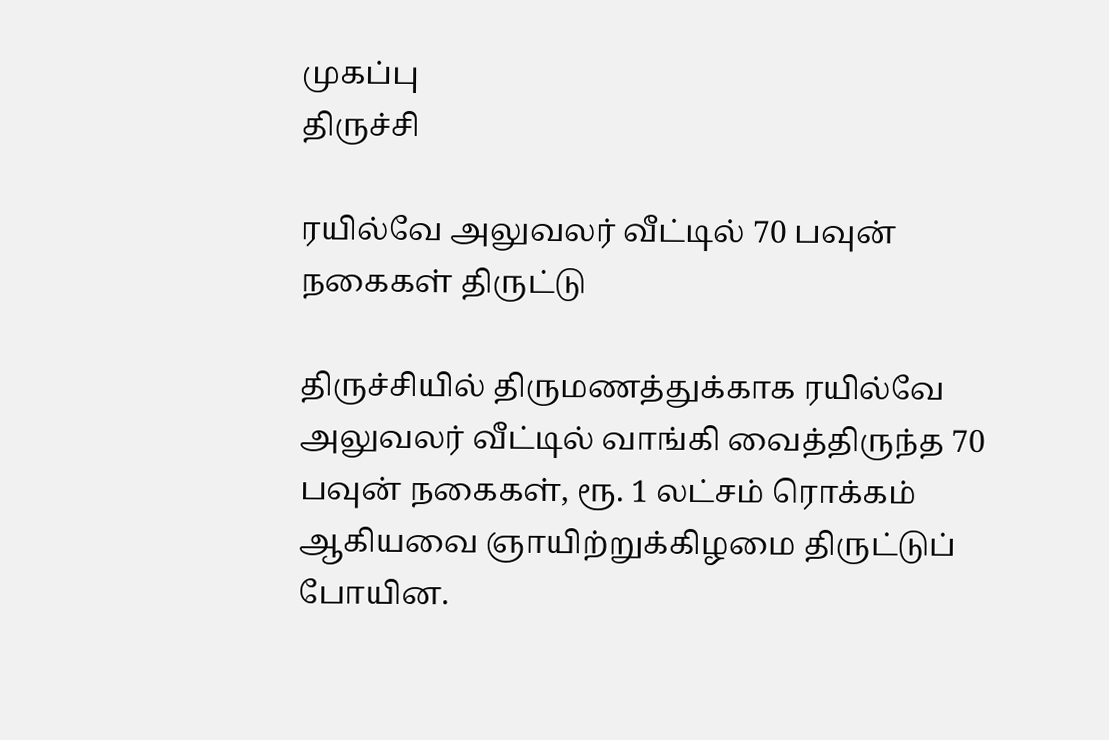முகப்பு
திருச்சி

ரயில்வே அலுவலர் வீட்டில் 70 பவுன் நகைகள் திருட்டு

திருச்சியில் திருமணத்துக்காக ரயில்வே அலுவலர் வீட்டில் வாங்கி வைத்திருந்த 70 பவுன் நகைகள், ரூ. 1 லட்சம் ரொக்கம் ஆகியவை ஞாயிற்றுக்கிழமை திருட்டுப் போயின.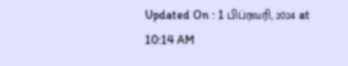Updated On : 1 பிப்ரவரி, 2024 at 10:14 AM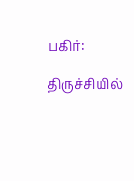பகிர்:

திருச்சியில்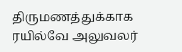திருமணத்துக்காக ரயில்வே அலுவலர்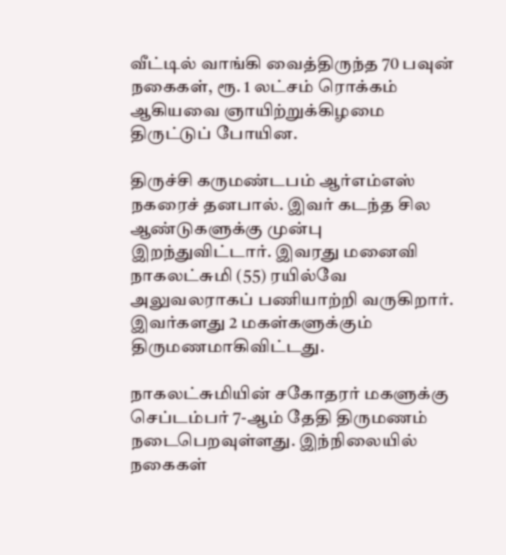வீட்டில் வாங்கி வைத்திருந்த 70 பவுன் நகைகள், ரூ. 1 லட்சம் ரொக்கம் ஆகியவை ஞாயிற்றுக்கிழமை திருட்டுப் போயின.

திருச்சி கருமண்டபம் ஆர்எம்எஸ் நகரைச் தனபால். இவர் கடந்த சில ஆண்டுகளுக்கு முன்பு இறந்துவிட்டார். இவரது மனைவி நாகலட்சுமி (55) ரயில்வே அலுவலராகப் பணியாற்றி வருகிறார். இவர்களது 2 மகள்களுக்கும் திருமணமாகிவிட்டது.

நாகலட்சுமியின் சகோதரர் மகளுக்கு செப்டம்பர் 7-ஆம் தேதி திருமணம் நடைபெறவுள்ளது. இந்நிலையில் நகைகள்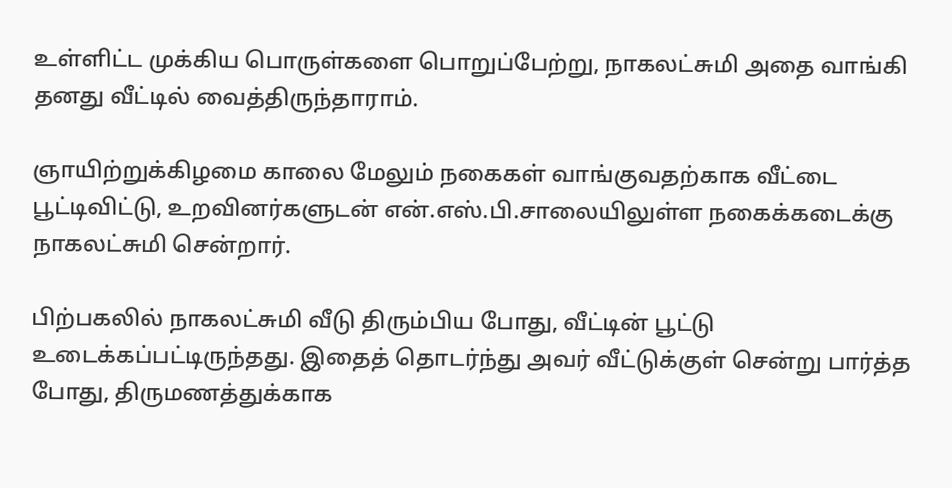உள்ளிட்ட முக்கிய பொருள்களை பொறுப்பேற்று, நாகலட்சுமி அதை வாங்கி தனது வீட்டில் வைத்திருந்தாராம்.

ஞாயிற்றுக்கிழமை காலை மேலும் நகைகள் வாங்குவதற்காக வீட்டை பூட்டிவிட்டு, உறவினர்களுடன் என்.எஸ்.பி.சாலையிலுள்ள நகைக்கடைக்கு நாகலட்சுமி சென்றார்.

பிற்பகலில் நாகலட்சுமி வீடு திரும்பிய போது, வீட்டின் பூட்டு உடைக்கப்பட்டிருந்தது. இதைத் தொடர்ந்து அவர் வீட்டுக்குள் சென்று பார்த்த போது, திருமணத்துக்காக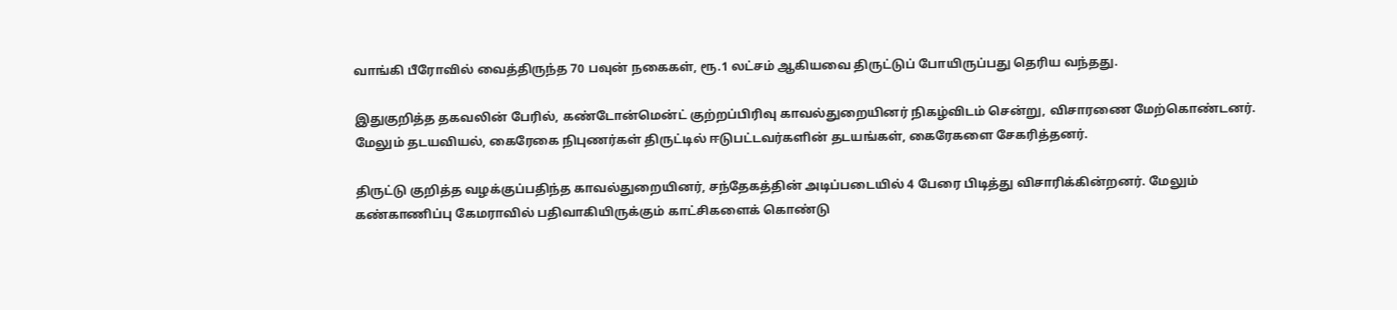வாங்கி பீரோவில் வைத்திருந்த 70 பவுன் நகைகள், ரூ.1 லட்சம் ஆகியவை திருட்டுப் போயிருப்பது தெரிய வந்தது.

இதுகுறித்த தகவலின் பேரில், கண்டோன்மென்ட் குற்றப்பிரிவு காவல்துறையினர் நிகழ்விடம் சென்று, விசாரணை மேற்கொண்டனர். மேலும் தடயவியல், கைரேகை நிபுணர்கள் திருட்டில் ஈடுபட்டவர்களின் தடயங்கள், கைரேகளை சேகரித்தனர்.

திருட்டு குறித்த வழக்குப்பதிந்த காவல்துறையினர், சந்தேகத்தின் அடிப்படையில் 4 பேரை பிடித்து விசாரிக்கின்றனர். மேலும் கண்காணிப்பு கேமராவில் பதிவாகியிருக்கும் காட்சிகளைக் கொண்டு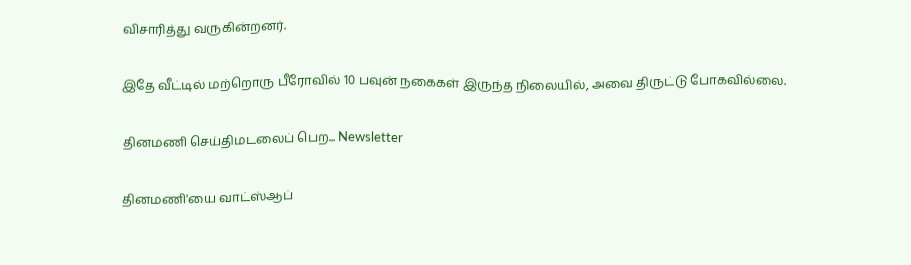விசாரித்து வருகின்றனர்.

இதே வீட்டில் மற்றொரு பீரோவில் 10 பவுன் நகைகள் இருந்த நிலையில், அவை திருட்டு போகவில்லை.

தினமணி செய்திமடலைப் பெற... Newsletter

தினமணி'யை வாட்ஸ்ஆப்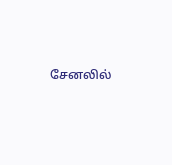சேனலில்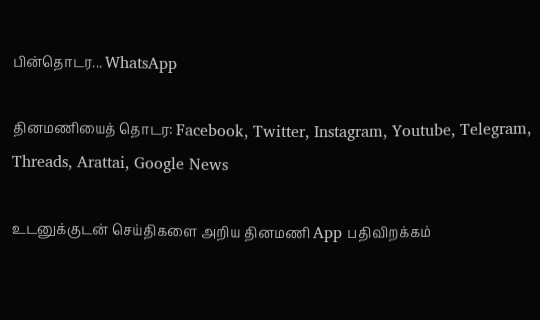பின்தொடர... WhatsApp

தினமணியைத் தொடர: Facebook, Twitter, Instagram, Youtube, Telegram, Threads, Arattai, Google News

உடனுக்குடன் செய்திகளை அறிய தினமணி App பதிவிறக்கம்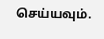செய்யவும்.